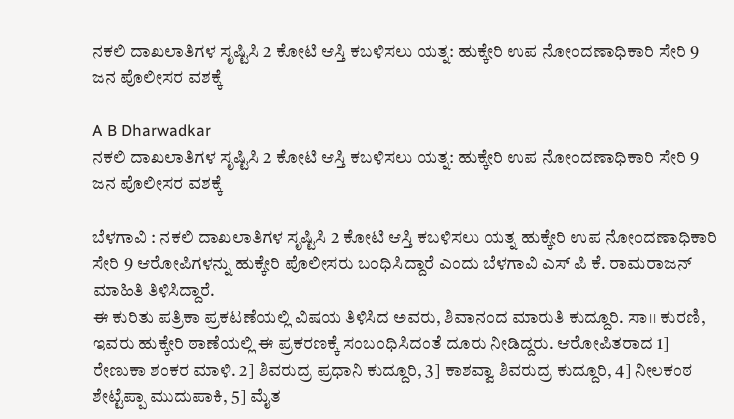ನಕಲಿ ದಾಖಲಾತಿಗಳ ಸೃಷ್ಟಿಸಿ 2 ಕೋಟಿ ಆಸ್ತಿ ಕಬಳಿಸಲು ಯತ್ನ: ಹುಕ್ಕೇರಿ ಉಪ ನೋಂದಣಾಧಿಕಾರಿ ಸೇರಿ 9 ಜನ ಪೊಲೀಸರ ವಶಕ್ಕೆ

A B Dharwadkar
ನಕಲಿ ದಾಖಲಾತಿಗಳ ಸೃಷ್ಟಿಸಿ 2 ಕೋಟಿ ಆಸ್ತಿ ಕಬಳಿಸಲು ಯತ್ನ: ಹುಕ್ಕೇರಿ ಉಪ ನೋಂದಣಾಧಿಕಾರಿ ಸೇರಿ 9 ಜನ ಪೊಲೀಸರ ವಶಕ್ಕೆ

ಬೆಳಗಾವಿ : ನಕಲಿ ದಾಖಲಾತಿಗಳ ಸೃಷ್ಟಿಸಿ 2 ಕೋಟಿ ಆಸ್ತಿ ಕಬಳಿಸಲು ಯತ್ನ ಹುಕ್ಕೇರಿ ಉಪ ನೋಂದಣಾಧಿಕಾರಿ ಸೇರಿ 9 ಆರೋಪಿಗಳನ್ನು ಹುಕ್ಕೇರಿ ಪೊಲೀಸರು ಬಂಧಿಸಿದ್ದಾರೆ ಎಂದು ಬೆಳಗಾವಿ ಎಸ್‌ ಪಿ ಕೆ. ರಾಮರಾಜನ್ ಮಾಹಿತಿ ತಿಳಿಸಿದ್ದಾರೆ.
ಈ ಕುರಿತು ಪತ್ರಿಕಾ ಪ್ರಕಟಣೆಯಲ್ಲಿ ವಿಷಯ ತಿಳಿಸಿದ ಅವರು, ಶಿವಾನಂದ ಮಾರುತಿ ಕುದ್ದೂರಿ. ಸಾ।। ಕುರಣಿ, ಇವರು ಹುಕ್ಕೇರಿ ಠಾಣೆಯಲ್ಲಿ ಈ ಪ್ರಕರಣಕ್ಕೆ ಸಂಬಂಧಿಸಿದಂತೆ ದೂರು ನೀಡಿದ್ದರು. ಆರೋಪಿತರಾದ 1] ರೇಣುಕಾ ಶಂಕರ ಮಾಳಿ. 2] ಶಿವರುದ್ರ ಪ್ರಧಾನಿ ಕುದ್ದೂರಿ, 3] ಕಾಶವ್ವಾ ಶಿವರುದ್ರ ಕುದ್ದೂರಿ, 4] ನೀಲಕಂಠ ಶೇಟ್ಟೆಪ್ಪಾ ಮುದುಪಾಕಿ, 5] ಮೈತ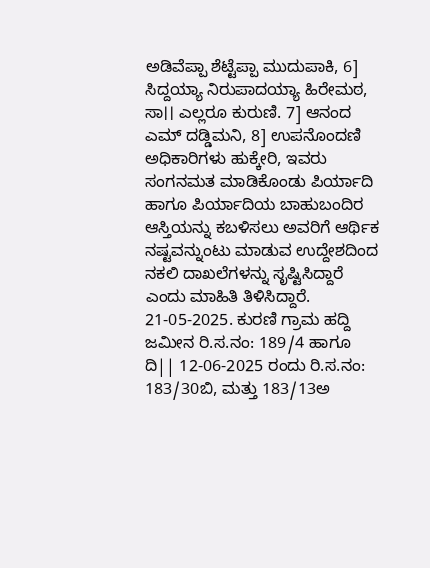ಅಡಿವೆಪ್ಪಾ ಶೆಟ್ಟೆಪ್ಪಾ ಮುದುಪಾಕಿ, 6] ಸಿದ್ದಯ್ಯಾ ನಿರುಪಾದಯ್ಯಾ ಹಿರೇಮಠ, ಸಾ।। ಎಲ್ಲರೂ ಕುರುಣಿ. 7] ಆನಂದ ಎಮ್ ದಡ್ಡಿಮನಿ, 8] ಉಪನೊಂದಣಿ ಅಧಿಕಾರಿಗಳು ಹುಕ್ಕೇರಿ, ಇವರು ಸಂಗನಮತ ಮಾಡಿಕೊಂಡು ಪಿರ್ಯಾದಿ ಹಾಗೂ ಪಿರ್ಯಾದಿಯ ಬಾಹುಬಂದಿರ ಆಸ್ತಿಯನ್ನು ಕಬಳಿಸಲು ಅವರಿಗೆ ಆರ್ಥಿಕ ನಷ್ಟವನ್ನುಂಟು ಮಾಡುವ ಉದ್ದೇಶದಿಂದ ನಕಲಿ ದಾಖಲೆಗಳನ್ನು ಸೃಷ್ಟಿಸಿದ್ದಾರೆ ಎಂದು ಮಾಹಿತಿ ತಿಳಿಸಿದ್ದಾರೆ.
21-05-2025. ಕುರಣಿ ಗ್ರಾಮ ಹದ್ದಿ ಜಮೀನ ರಿ.ಸ.ನಂ: 189/4 ಹಾಗೂ ದಿ|| 12-06-2025 ರಂದು ರಿ.ಸ.ನಂ: 183/30ಬಿ, ಮತ್ತು 183/13ಅ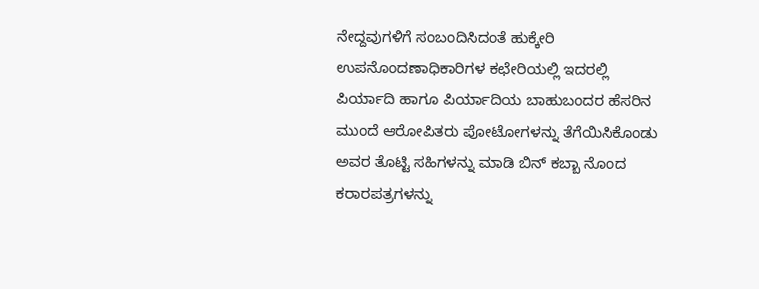ನೇದ್ದವುಗಳಿಗೆ ಸಂಬಂದಿಸಿದಂತೆ ಹುಕ್ಕೇರಿ ಉಪನೊಂದಣಾಧಿಕಾರಿಗಳ ಕಛೇರಿಯಲ್ಲಿ ಇದರಲ್ಲಿ ಪಿರ್ಯಾದಿ ಹಾಗೂ ಪಿರ್ಯಾದಿಯ ಬಾಹುಬಂದರ ಹೆಸರಿನ ಮುಂದೆ ಆರೋಪಿತರು ಪೋಟೋಗಳನ್ನು ತೆಗೆಯಿಸಿಕೊಂಡು ಅವರ ತೊಟ್ಟಿ ಸಹಿಗಳನ್ನು ಮಾಡಿ ಬಿನ್ ಕಬ್ಬಾ ನೊಂದ ಕರಾರಪತ್ರಗಳನ್ನು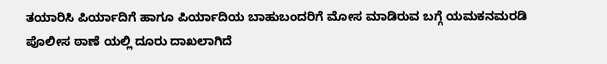ತಯಾರಿಸಿ ಪಿರ್ಯಾದಿಗೆ ಹಾಗೂ ಪಿರ್ಯಾದಿಯ ಬಾಹುಬಂದರಿಗೆ ಮೋಸ ಮಾಡಿರುವ ಬಗ್ಗೆ ಯಮಕನಮರಡಿ ಪೊಲೀಸ ಠಾಣೆ ಯಲ್ಲಿ ದೂರು ದಾಖಲಾಗಿದೆ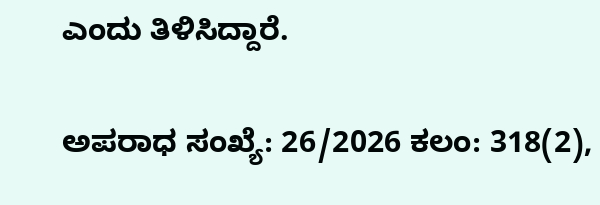ಎಂದು ತಿಳಿಸಿದ್ದಾರೆ.

ಅಪರಾಧ ಸಂಖ್ಯೆ: 26/2026 ಕಲಂ: 318(2),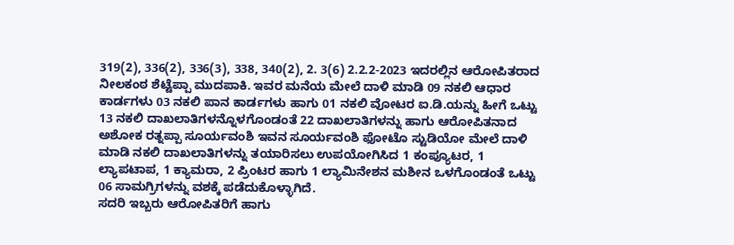319(2), 336(2), 336(3), 338, 340(2), 2. 3(6) 2.2.2-2023 ಇದರಲ್ಲಿನ ಆರೋಪಿತರಾದ ನೀಲಕಂಠ ಶೆಟ್ಟೆಪ್ಪಾ ಮುದಪಾಕಿ. ಇವರ ಮನೆಯ ಮೇಲೆ ದಾಳಿ ಮಾಡಿ 09 ನಕಲಿ ಆಧಾರ ಕಾರ್ಡಗಳು 03 ನಕಲಿ ಪಾನ ಕಾರ್ಡಗಳು ಹಾಗು 01 ನಕಲಿ ವೋಟರ ಐ.ಡಿ.ಯನ್ನು ಹೀಗೆ ಒಟ್ಟು 13 ನಕಲಿ ದಾಖಲಾತಿಗಳನ್ನೊಳಗೊಂಡಂತೆ 22 ದಾಖಲಾತಿಗಳನ್ನು ಹಾಗು ಆರೋಪಿತನಾದ ಅಶೋಕ ರತ್ನಪ್ಪಾ ಸೂರ್ಯವಂಶಿ ಇವನ ಸೂರ್ಯವಂಶಿ ಫೋಟೊ ಸ್ಟುಡಿಯೋ ಮೇಲೆ ದಾಳಿ ಮಾಡಿ ನಕಲಿ ದಾಖಲಾತಿಗಳನ್ನು ತಯಾರಿಸಲು ಉಪಯೋಗಿಸಿದ 1 ಕಂಪ್ಯೂಟರ, 1 ಲ್ಯಾಪಟಾಪ, 1 ಕ್ಯಾಮರಾ, 2 ಪ್ರಿಂಟರ ಹಾಗು 1 ಲ್ಯಾಮಿನೇಶನ ಮಶೀನ ಒಳಗೊಂಡಂತೆ ಒಟ್ಟು 06 ಸಾಮಗ್ರಿಗಳನ್ನು ವಶಕ್ಕೆ ಪಡೆದುಕೊಳ್ಳಾಗಿದೆ.
ಸದರಿ ಇಬ್ಬರು ಆರೋಪಿತರಿಗೆ ಹಾಗು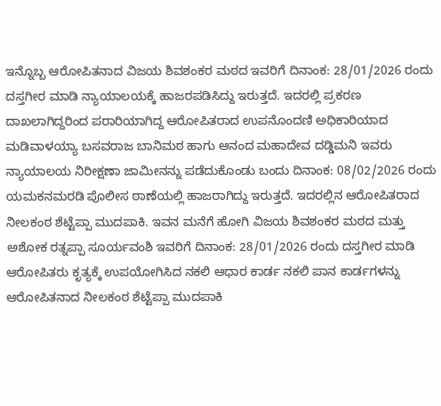ಇನ್ನೊಬ್ಬ ಆರೋಪಿತನಾದ ವಿಜಯ ಶಿವಶಂಕರ ಮಠದ ಇವರಿಗೆ ದಿನಾಂಕ: 28/01/2026 ರಂದು ದಸ್ತಗೀರ ಮಾಡಿ ನ್ಯಾಯಾಲಯಕ್ಕೆ ಹಾಜರಪಡಿಸಿದ್ದು ಇರುತ್ತದೆ. ಇದರಲ್ಲಿ ಪ್ರಕರಣ ದಾಖಲಾಗಿದ್ದರಿಂದ ಪರಾರಿಯಾಗಿದ್ದ ಆರೋಪಿತರಾದ ಉಪನೊಂದಣಿ ಅಧಿಕಾರಿಯಾದ ಮಡಿವಾಳಯ್ಯಾ ಬಸವರಾಜ ಬಾನಿಮಠ ಹಾಗು ಆನಂದ ಮಹಾದೇವ ದಡ್ಡಿಮನಿ ಇವರು ನ್ಯಾಯಾಲಯ ನಿರೀಕ್ಷಣಾ ಜಾಮೀನನ್ನು ಪಡೆದುಕೊಂಡು ಬಂದು ದಿನಾಂಕ: 08/02/2026 ರಂದು ಯಮಕನಮರಡಿ ಪೊಲೀಸ ಠಾಣೆಯಲ್ಲಿ ಹಾಜರಾಗಿದ್ದು ಇರುತ್ತದೆ. ಇದರಲ್ಲಿನ ಆರೋಪಿತರಾದ ನೀಲಕಂಠ ಶೆಟ್ಟೆಪ್ಪಾ ಮುದಪಾಕಿ. ಇವನ ಮನೆಗೆ ಹೋಗಿ ವಿಜಯ ಶಿವಶಂಕರ ಮಠದ ಮತ್ತು ಅಶೋಕ ರತ್ನಪ್ಪಾ ಸೂರ್ಯವಂಶಿ ಇವರಿಗೆ ದಿನಾಂಕ: 28/01/2026 ರಂದು ದಸ್ತಗೀರ ಮಾಡಿ ಆರೋಪಿತರು ಕೃತ್ಯಕ್ಕೆ ಉಪಯೋಗಿಸಿದ ನಕಲಿ ಆಧಾರ ಕಾರ್ಡ ನಕಲಿ ಪಾನ ಕಾರ್ಡಗಳನ್ನು ಆರೋಪಿತನಾದ ನೀಲಕಂಠ ಶೆಟ್ಟೆಪ್ಪಾ ಮುದಪಾಕಿ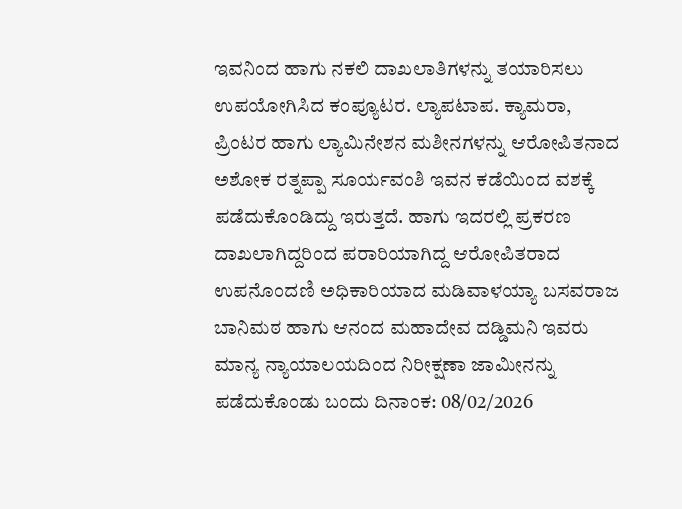ಇವನಿಂದ ಹಾಗು ನಕಲಿ ದಾಖಲಾತಿಗಳನ್ನು ತಯಾರಿಸಲು ಉಪಯೋಗಿಸಿದ ಕಂಪ್ಯೂಟರ. ಲ್ಯಾಪಟಾಪ. ಕ್ಯಾಮರಾ, ಪ್ರಿಂಟರ ಹಾಗು ಲ್ಯಾಮಿನೇಶನ ಮಶೀನಗಳನ್ನು ಆರೋಪಿತನಾದ ಅಶೋಕ ರತ್ನಪ್ಪಾ ಸೂರ್ಯವಂಶಿ ಇವನ ಕಡೆಯಿಂದ ವಶಕ್ಕೆ ಪಡೆದುಕೊಂಡಿದ್ದು ಇರುತ್ತದೆ. ಹಾಗು ಇದರಲ್ಲಿ ಪ್ರಕರಣ ದಾಖಲಾಗಿದ್ದರಿಂದ ಪರಾರಿಯಾಗಿದ್ದ ಆರೋಪಿತರಾದ ಉಪನೊಂದಣಿ ಅಧಿಕಾರಿಯಾದ ಮಡಿವಾಳಯ್ಯಾ ಬಸವರಾಜ ಬಾನಿಮಠ ಹಾಗು ಆನಂದ ಮಹಾದೇವ ದಡ್ಡಿಮನಿ ಇವರು ಮಾನ್ಯ ನ್ಯಾಯಾಲಯದಿಂದ ನಿರೀಕ್ಷಣಾ ಜಾಮೀನನ್ನು ಪಡೆದುಕೊಂಡು ಬಂದು ದಿನಾಂಕ: 08/02/2026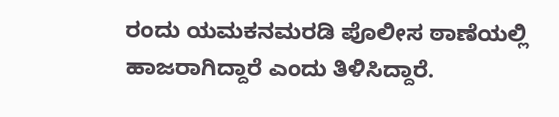ರಂದು ಯಮಕನಮರಡಿ ಪೊಲೀಸ ಠಾಣೆಯಲ್ಲಿ ಹಾಜರಾಗಿದ್ದಾರೆ ಎಂದು ತಿಳಿಸಿದ್ದಾರೆ.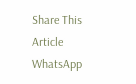Share This Article
WhatsApp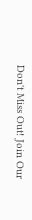Don't Miss Out! Join Our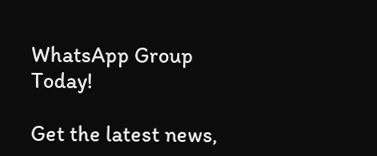WhatsApp Group Today!

Get the latest news,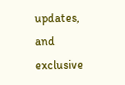updates, and exclusive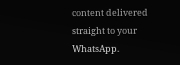content delivered straight to your WhatsApp.